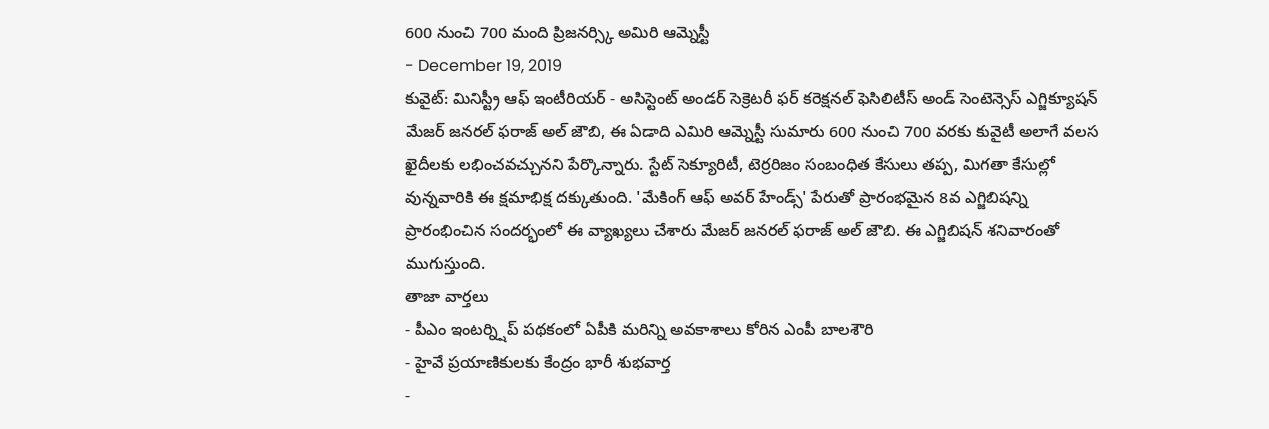600 నుంచి 700 మంది ప్రిజనర్స్కి అమిరి ఆమ్నెస్టీ
- December 19, 2019
కువైట్: మినిస్ట్రీ ఆఫ్ ఇంటీరియర్ - అసిస్టెంట్ అండర్ సెక్రెటరీ ఫర్ కరెక్షనల్ ఫెసిలిటీస్ అండ్ సెంటెన్సెస్ ఎగ్జిక్యూషన్ మేజర్ జనరల్ ఫరాజ్ అల్ జౌబి, ఈ ఏడాది ఎమిరి ఆమ్నెస్టీ సుమారు 600 నుంచి 700 వరకు కువైటీ అలాగే వలస ఖైదీలకు లభించవచ్చునని పేర్కొన్నారు. స్టేట్ సెక్యూరిటీ, టెర్రరిజం సంబంధిత కేసులు తప్ప, మిగతా కేసుల్లో వున్నవారికి ఈ క్షమాభిక్ష దక్కుతుంది. 'మేకింగ్ ఆఫ్ అవర్ హేండ్స్' పేరుతో ప్రారంభమైన 8వ ఎగ్జిబిషన్ని ప్రారంభించిన సందర్భంలో ఈ వ్యాఖ్యలు చేశారు మేజర్ జనరల్ ఫరాజ్ అల్ జౌబి. ఈ ఎగ్జిబిషన్ శనివారంతో ముగుస్తుంది.
తాజా వార్తలు
- పీఎం ఇంటర్న్షిప్ పథకంలో ఏపీకి మరిన్ని అవకాశాలు కోరిన ఎంపీ బాలశౌరి
- హైవే ప్రయాణికులకు కేంద్రం భారీ శుభవార్త
-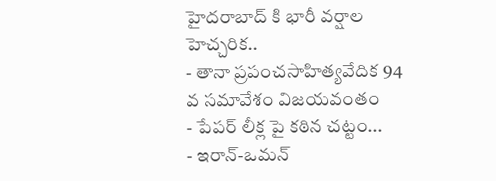హైదరాబాద్ కి భారీ వర్షాల హెచ్చరిక..
- తానా ప్రపంచసాహిత్యవేదిక 94 వ సమావేశం విజయవంతం
- పేపర్ లీక్ల పై కఠిన చట్టం...
- ఇరాన్-ఒమన్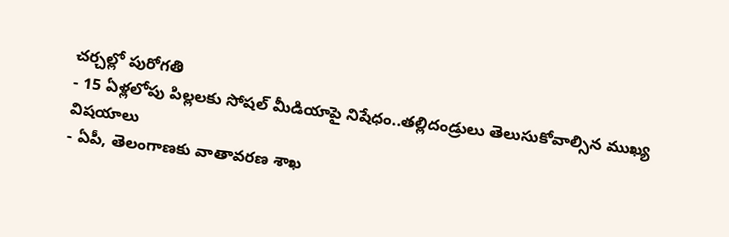చర్చల్లో పురోగతి
- 15 ఏళ్లలోపు పిల్లలకు సోషల్ మీడియాపై నిషేధం..తల్లిదండ్రులు తెలుసుకోవాల్సిన ముఖ్య విషయాలు
- ఏపీ, తెలంగాణకు వాతావరణ శాఖ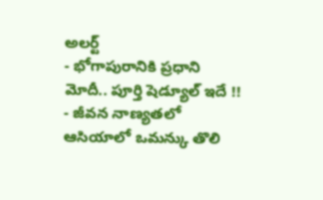అలర్ట్
- భోగాపురానికి ప్రధాని మోదీ.. పూర్తి షెడ్యూల్ ఇదే !!
- జీవన నాణ్యతలో ఆసియాలో ఒమన్కు తొలి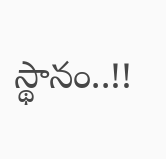స్థానం..!!